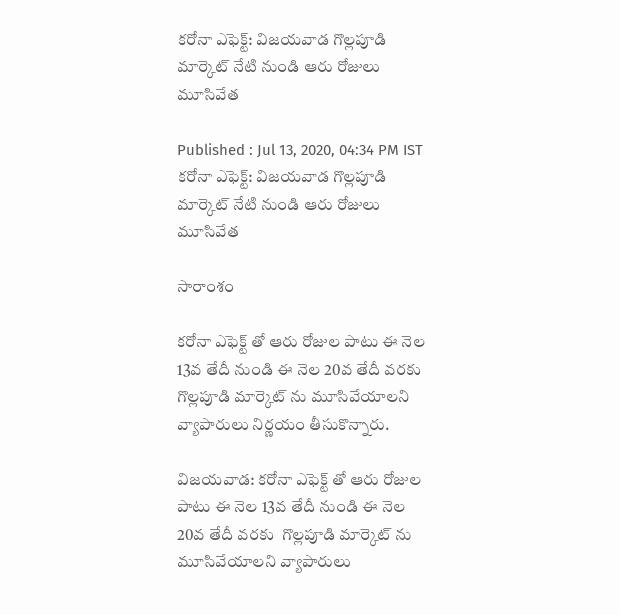కరోనా ఎఫెక్ట్: విజయవాడ గొల్లపూడి మార్కెట్ నేటి నుండి ఆరు రోజులు మూసివేత

Published : Jul 13, 2020, 04:34 PM IST
కరోనా ఎఫెక్ట్: విజయవాడ గొల్లపూడి మార్కెట్ నేటి నుండి ఆరు రోజులు మూసివేత

సారాంశం

కరోనా ఎఫెక్ట్ తో ఆరు రోజుల పాటు ఈ నెల 13వ తేదీ నుండి ఈ నెల 20వ తేదీ వరకు  గొల్లపూడి మార్కెట్ ను మూసివేయాలని వ్యాపారులు నిర్ణయం తీసుకొన్నారు.

విజయవాడ: కరోనా ఎఫెక్ట్ తో ఆరు రోజుల పాటు ఈ నెల 13వ తేదీ నుండి ఈ నెల 20వ తేదీ వరకు  గొల్లపూడి మార్కెట్ ను మూసివేయాలని వ్యాపారులు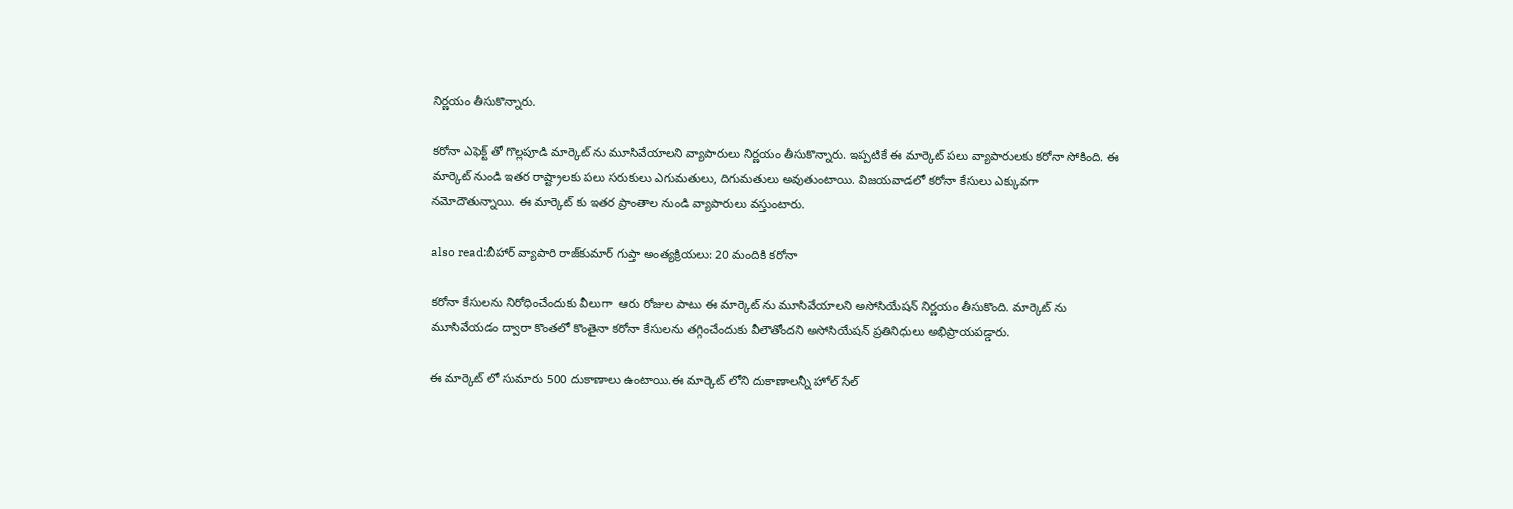నిర్ణయం తీసుకొన్నారు.

కరోనా ఎఫెక్ట్ తో గొల్లపూడి మార్కెట్ ను మూసివేయాలని వ్యాపారులు నిర్ణయం తీసుకొన్నారు. ఇప్పటికే ఈ మార్కెట్ పలు వ్యాపారులకు కరోనా సోకింది. ఈ మార్కెట్ నుండి ఇతర రాష్ట్రాలకు పలు సరుకులు ఎగుమతులు, దిగుమతులు అవుతుంటాయి. విజయవాడలో కరోనా కేసులు ఎక్కువగా నమోదౌతున్నాయి. ఈ మార్కెట్ కు ఇతర ప్రాంతాల నుండి వ్యాపారులు వస్తుంటారు.

also read:బీహార్ వ్యాపారి రాజ్‌కుమార్ గుప్తా అంత్యక్రియలు: 20 మందికి కరోనా

కరోనా కేసులను నిరోధించేందుకు వీలుగా  ఆరు రోజుల పాటు ఈ మార్కెట్ ను మూసివేయాలని అసోసియేషన్ నిర్ణయం తీసుకొంది. మార్కెట్ ను మూసివేయడం ద్వారా కొంతలో కొంతైనా కరోనా కేసులను తగ్గించేందుకు వీలౌతోందని అసోసియేషన్ ప్రతినిధులు అభిప్రాయపడ్డారు.

ఈ మార్కెట్ లో సుమారు 500 దుకాణాలు ఉంటాయి.ఈ మార్కెట్ లోని దుకాణాలన్నీ హోల్ సేల్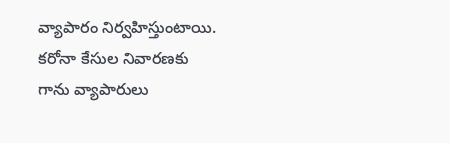వ్యాపారం నిర్వహిస్తుంటాయి.  కరోనా కేసుల నివారణకు గాను వ్యాపారులు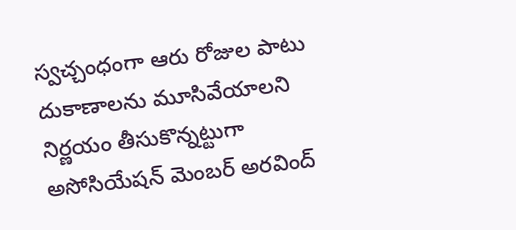స్వచ్చంధంగా ఆరు రోజుల పాటు దుకాణాలను మూసివేయాలని నిర్ణయం తీసుకొన్నట్టుగా  అసోసియేషన్ మెంబర్ అరవింద్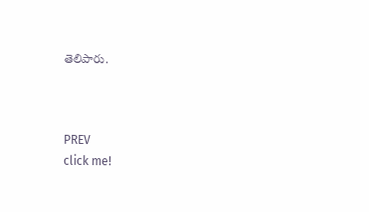తెలిపారు.



PREV
click me!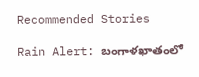Recommended Stories

Rain Alert: బంగాళ‌ఖాతంలో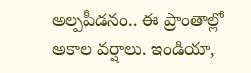అల్ప‌పీడ‌నం.. ఈ ప్రాంతాల్లో అకాల వ‌ర్షాలు. ఇండియా,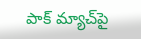పాక్ మ్యాచ్‌పై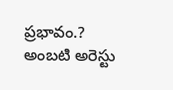ప్ర‌భావం.?
అంబటి అరెస్టు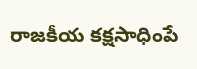రాజకీయ కక్షసాధింపే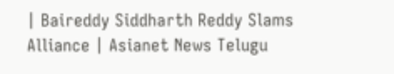| Baireddy Siddharth Reddy Slams Alliance | Asianet News Telugu